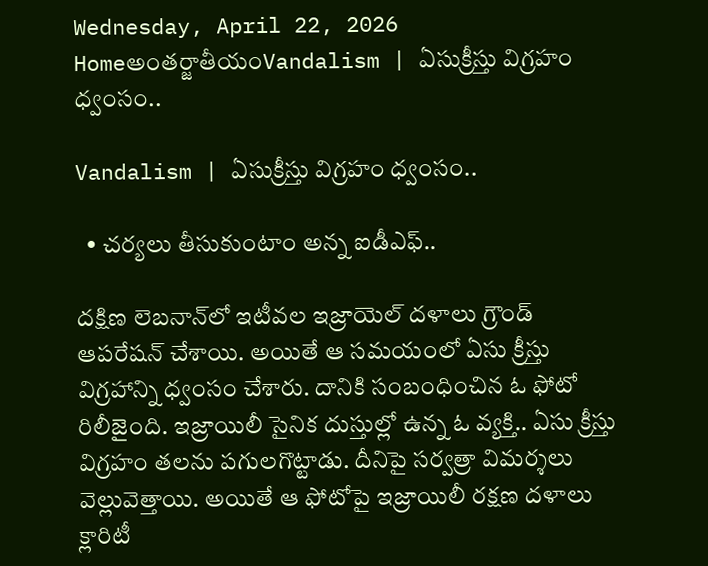Wednesday, April 22, 2026
Homeఅంతర్జాతీయంVandalism | ఏసుక్రీస్తు విగ్రహం ధ్వంసం..

Vandalism | ఏసుక్రీస్తు విగ్రహం ధ్వంసం..

  • చర్యలు తీసుకుంటాం అన్న ఐడీఎఫ్..

ద‌క్షిణ లెబ‌నాన్‌లో ఇటీవ‌ల‌ ఇజ్రాయెల్ ద‌ళాలు గ్రౌండ్ ఆప‌రేష‌న్ చేశాయి. అయితే ఆ స‌మ‌యంలో ఏసు క్రీస్తు విగ్ర‌హాన్ని ధ్వంసం చేశారు. దానికి సంబంధించిన ఓ ఫోటో రిలీజైంది. ఇజ్రాయిలీ సైనిక దుస్తుల్లో ఉన్న ఓ వ్య‌క్తి.. ఏసు క్రీస్తు విగ్ర‌హం త‌ల‌ను ప‌గుల‌గొట్టాడు. దీనిపై స‌ర్వ‌త్రా విమ‌ర్శ‌లు వెల్లువెత్తాయి. అయితే ఆ ఫోటోపై ఇజ్రాయిలీ ర‌క్ష‌ణ ద‌ళాలు క్లారిటీ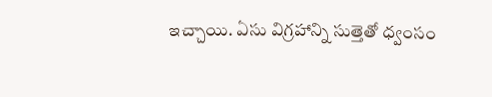ఇచ్చాయి. ఏసు విగ్ర‌హాన్ని సుత్తెతో ధ్వంసం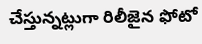చేస్తున్న‌ట్లుగా రిలీజైన ఫోటో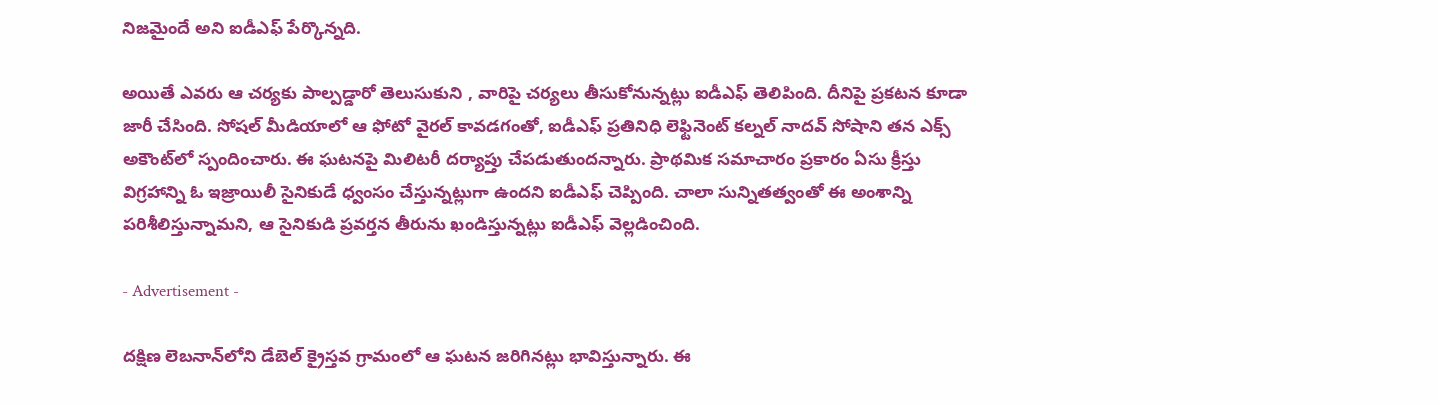నిజ‌మైందే అని ఐడీఎఫ్ పేర్కొన్న‌ది.

అయితే ఎవ‌రు ఆ చ‌ర్య‌కు పాల్ప‌డ్డారో తెలుసుకుని , వారిపై చ‌ర్య‌లు తీసుకోనున్న‌ట్లు ఐడీఎఫ్ తెలిపింది. దీనిపై ప్ర‌క‌ట‌న కూడా జారీ చేసింది. సోష‌ల్ మీడియాలో ఆ ఫోటో వైర‌ల్ కావ‌డ‌గంతో, ఐడీఎఫ్ ప్ర‌తినిధి లెఫ్టినెంట్ క‌ల్న‌ల్ నాద‌వ్ సోషాని త‌న ఎక్స్ అకౌంట్‌లో స్పందించారు. ఈ ఘ‌ట‌న‌పై మిలిట‌రీ ద‌ర్యాప్తు చేప‌డుతుంద‌న్నారు. ప్రాథ‌మిక స‌మాచారం ప్ర‌కారం ఏసు క్రీస్తు విగ్ర‌హాన్ని ఓ ఇజ్రాయిలీ సైనికుడే ధ్వంసం చేస్తున్న‌ట్లుగా ఉంద‌ని ఐడీఎఫ్ చెప్పింది. చాలా సున్నిత‌త్వంతో ఈ అంశాన్ని పరిశీలిస్తున్నామ‌ని, ఆ సైనికుడి ప్ర‌వ‌ర్త‌న తీరును ఖండిస్తున్న‌ట్లు ఐడీఎఫ్ వెల్ల‌డించింది.

- Advertisement -

ద‌క్షిణ లెబ‌నాన్‌లోని డేబెల్ క్రైస్త‌వ గ్రామంలో ఆ ఘ‌ట‌న జ‌రిగిన‌ట్లు భావిస్తున్నారు. ఈ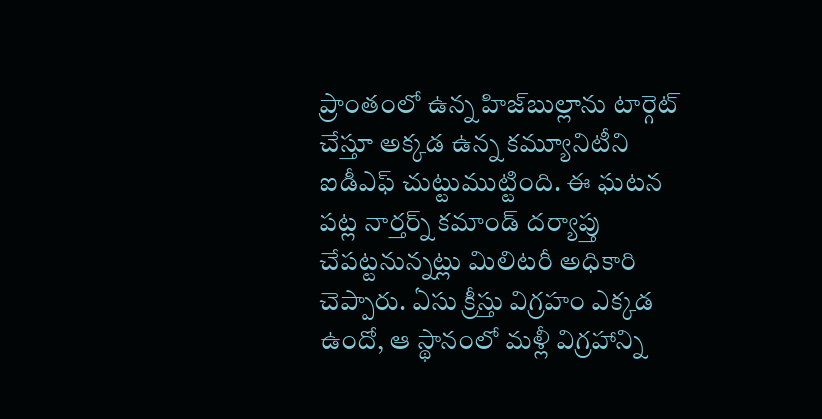ప్రాంతంలో ఉన్న హిజ్‌బుల్లాను టార్గెట్ చేస్తూ అక్క‌డ ఉన్న క‌మ్యూనిటీని ఐడీఎఫ్ చుట్టుముట్టింది. ఈ ఘ‌ట‌న ప‌ట్ల నార్త‌ర్న్ క‌మాండ్ ద‌ర్యాప్తు చేప‌ట్ట‌నున్న‌ట్లు మిలిట‌రీ అధికారి చెప్పారు. ఏసు క్రీస్తు విగ్ర‌హం ఎక్క‌డ ఉందో, ఆ స్థానంలో మ‌ళ్లీ విగ్ర‌హాన్ని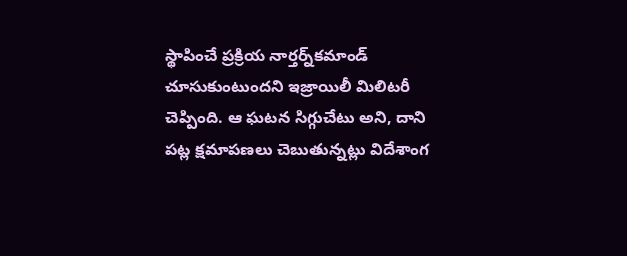స్థాపించే ప్ర‌క్రియ నార్త‌ర్న్‌క‌మాండ్ చూసుకుంటుంద‌ని ఇజ్రాయిలీ మిలిట‌రీ చెప్పింది. ఆ ఘ‌ట‌న సిగ్గుచేటు అని, దాని ప‌ట్ల క్ష‌మాప‌ణ‌లు చెబుతున్న‌ట్లు విదేశాంగ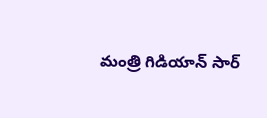మంత్రి గిడియాన్ సార్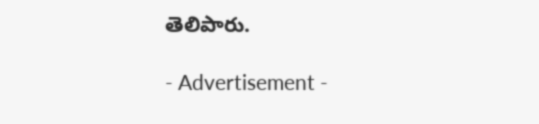తెలిపారు.

- Advertisement -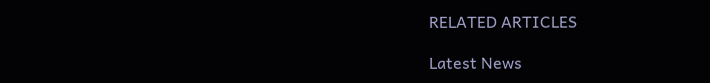RELATED ARTICLES

Latest News